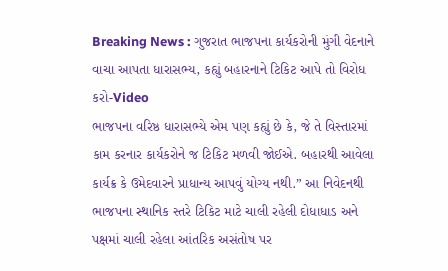Breaking News : ગુજરાત ભાજપના કાર્યકરોની મુંગી વેદનાને વાચા આપતા ધારાસભ્ય, કહ્યું બહારનાને ટિકિટ આપે તો વિરોધ કરો-Video
ભાજપના વરિષ્ઠ ધારાસભ્યે એમ પણ કહ્યું છે કે, જે તે વિસ્તારમાં કામ કરનાર કાર્યકરોને જ ટિકિટ મળવી જોઈએ. બહારથી આવેલા કાર્યક્ર કે ઉમેદવારને પ્રાધાન્ય આપવું યોગ્ય નથી.” આ નિવેદનથી ભાજપના સ્થાનિક સ્તરે ટિકિટ માટે ચાલી રહેલી દોધાધાડ અને પક્ષમાં ચાલી રહેલા આંતરિક અસંતોષ પર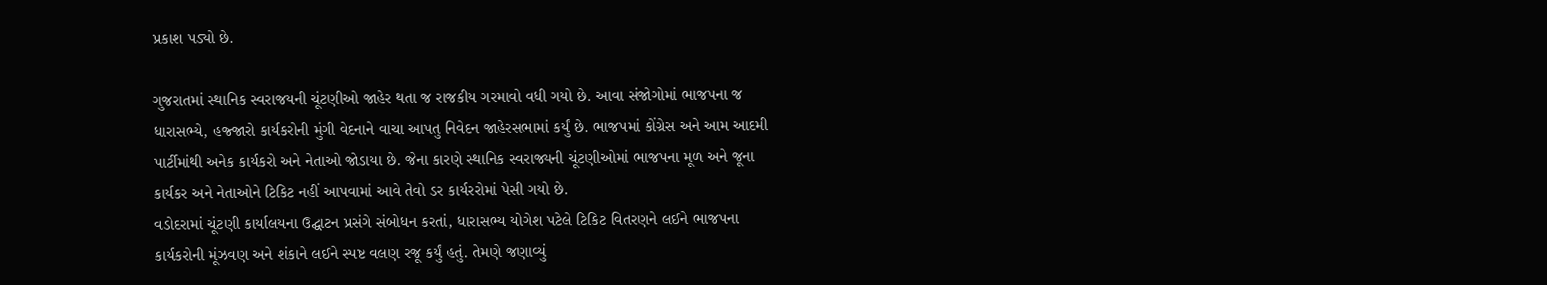પ્રકાશ પડ્યો છે.

ગુજરાતમાં સ્થાનિક સ્વરાજયની ચૂંટણીઓ જાહેર થતા જ રાજકીય ગરમાવો વધી ગયો છે. આવા સંજોગોમાં ભાજપના જ ધારાસભ્યે, હજ્જારો કાર્યકરોની મુંગી વેદનાને વાચા આપતુ નિવેદન જાહેરસભામાં કર્યું છે. ભાજપમાં કોંગ્રેસ અને આમ આદમી પાર્ટીમાંથી અનેક કાર્યકરો અને નેતાઓ જોડાયા છે. જેના કારણે સ્થાનિક સ્વરાજ્યની ચૂંટણીઓમાં ભાજપના મૂળ અને જૂના કાર્યકર અને નેતાઓને ટિકિટ નહીં આપવામાં આવે તેવો ડર કાર્યરરોમાં પેસી ગયો છે.
વડોદરામાં ચૂંટણી કાર્યાલયના ઉદ્ઘાટન પ્રસંગે સંબોધન કરતાં, ધારાસભ્ય યોગેશ પટેલે ટિકિટ વિતરણને લઈને ભાજપના કાર્યકરોની મૂંઝવણ અને શંકાને લઈને સ્પષ્ટ વલણ રજૂ કર્યું હતું. તેમણે જણાવ્યું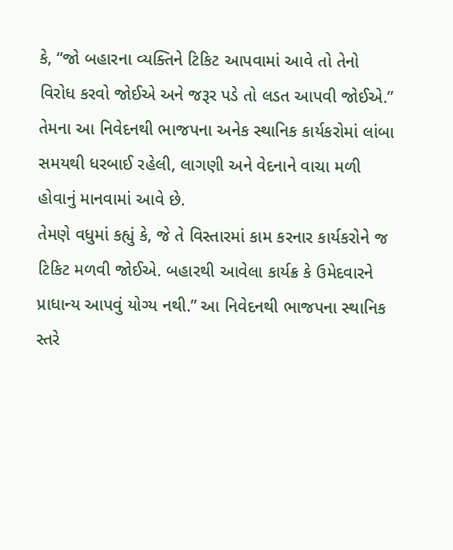કે, “જો બહારના વ્યક્તિને ટિકિટ આપવામાં આવે તો તેનો વિરોધ કરવો જોઈએ અને જરૂર પડે તો લડત આપવી જોઈએ.” તેમના આ નિવેદનથી ભાજપના અનેક સ્થાનિક કાર્યકરોમાં લાંબા સમયથી ધરબાઈ રહેલી, લાગણી અને વેદનાને વાચા મળી હોવાનું માનવામાં આવે છે.
તેમણે વધુમાં કહ્યું કે, જે તે વિસ્તારમાં કામ કરનાર કાર્યકરોને જ ટિકિટ મળવી જોઈએ. બહારથી આવેલા કાર્યક્ર કે ઉમેદવારને પ્રાધાન્ય આપવું યોગ્ય નથી.” આ નિવેદનથી ભાજપના સ્થાનિક સ્તરે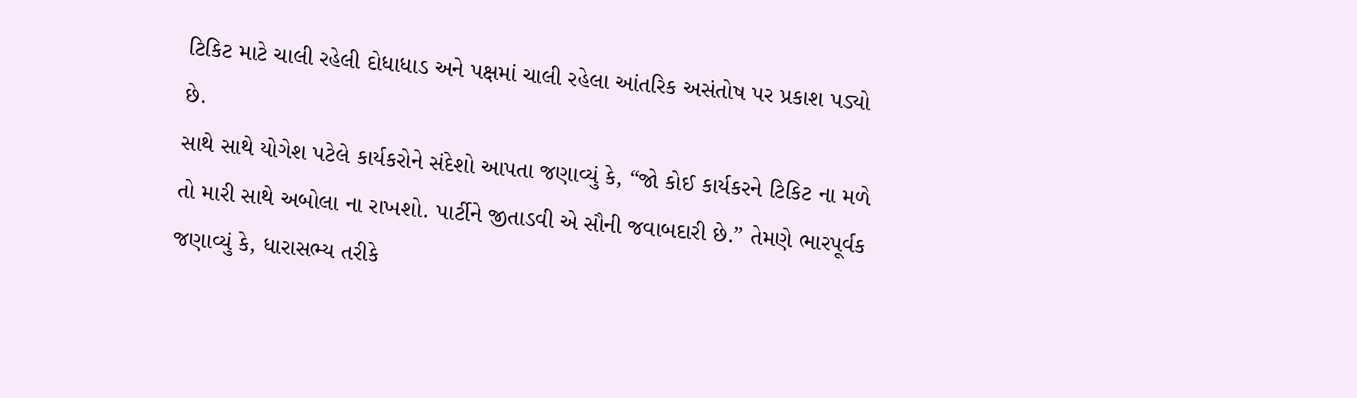ટિકિટ માટે ચાલી રહેલી દોધાધાડ અને પક્ષમાં ચાલી રહેલા આંતરિક અસંતોષ પર પ્રકાશ પડ્યો છે.
સાથે સાથે યોગેશ પટેલે કાર્યકરોને સંદેશો આપતા જણાવ્યું કે, “જો કોઈ કાર્યકરને ટિકિટ ના મળે તો મારી સાથે અબોલા ના રાખશો. પાર્ટીને જીતાડવી એ સૌની જવાબદારી છે.” તેમણે ભારપૂર્વક જણાવ્યું કે, ધારાસભ્ય તરીકે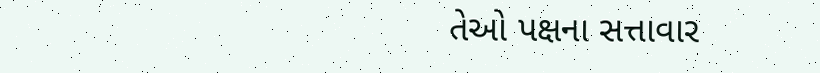તેઓ પક્ષના સત્તાવાર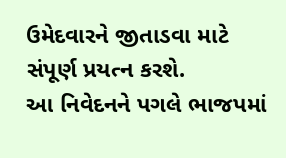ઉમેદવારને જીતાડવા માટે સંપૂર્ણ પ્રયત્ન કરશે.
આ નિવેદનને પગલે ભાજપમાં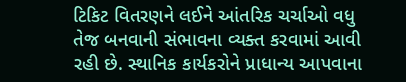ટિકિટ વિતરણને લઈને આંતરિક ચર્ચાઓ વધુ તેજ બનવાની સંભાવના વ્યક્ત કરવામાં આવી રહી છે. સ્થાનિક કાર્યકરોને પ્રાધાન્ય આપવાના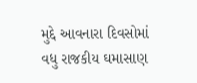મુદ્દે આવનારા દિવસોમાં વધુ રાજકીય ઘમાસાણ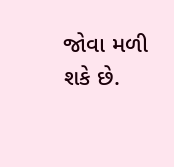જોવા મળી શકે છે.